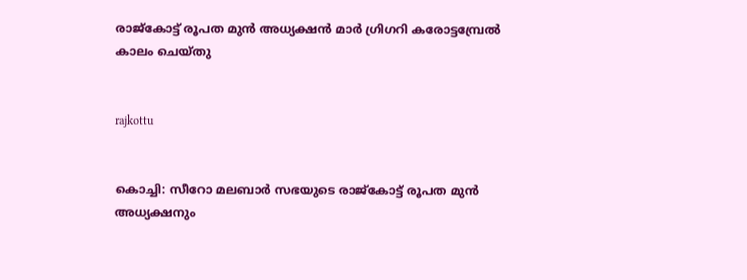രാജ്‌കോട്ട് രൂപത മുന്‍ അധ്യക്ഷന്‍ മാര്‍ ഗ്രിഗറി കരോട്ടമ്പ്രേല്‍ കാലം ചെയ്തു


rajkottu


കൊച്ചി: സീറോ മലബാര്‍ സഭയുടെ രാജ്‌കോട്ട് രൂപത മുന്‍ അധ്യക്ഷനും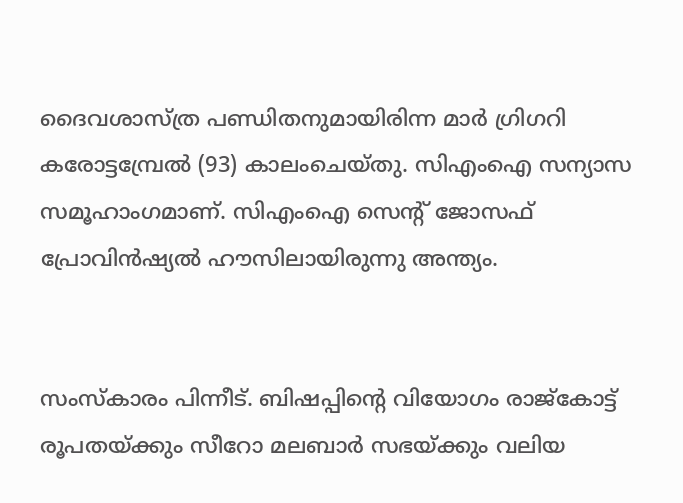ദൈവശാസ്ത്ര പണ്ഡിതനുമായിരിന്ന മാര്‍ ഗ്രിഗറി കരോട്ടമ്പ്രേല്‍ (93) കാലംചെയ്തു. സിഎംഐ സന്യാസ സമൂഹാംഗമാണ്. സിഎംഐ സെന്റ് ജോസഫ് പ്രോവിന്‍ഷ്യല്‍ ഹൗസിലായിരുന്നു അന്ത്യം.


സംസ്‌കാരം പിന്നീട്. ബിഷപ്പിന്റെ വിയോഗം രാജ്കോട്ട് രൂപതയ്ക്കും സീറോ മലബാര്‍ സഭയ്ക്കും വലിയ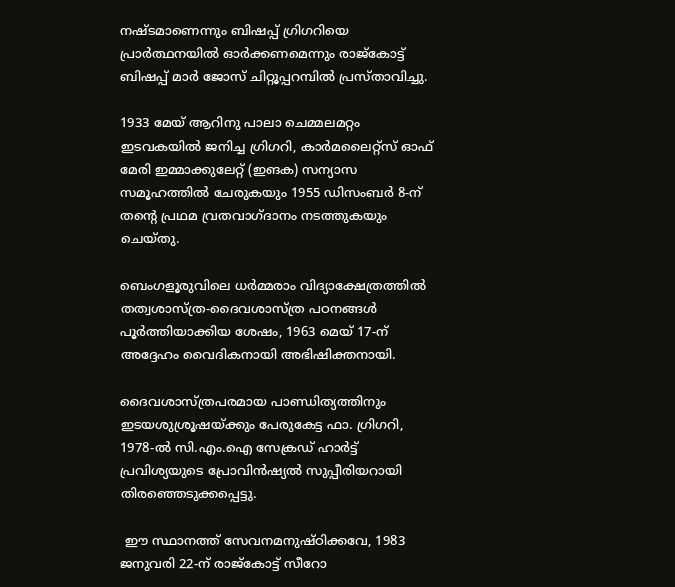നഷ്ടമാണെന്നും ബിഷപ്പ് ഗ്രിഗറിയെ പ്രാര്‍ത്ഥനയില്‍ ഓര്‍ക്കണമെന്നും രാജ്കോട്ട് ബിഷപ്പ് മാര്‍ ജോസ് ചിറ്റൂപ്പറമ്പില്‍ പ്രസ്താവിച്ചു.

1933 മേയ് ആറിനു പാലാ ചെമ്മലമറ്റം ഇടവകയില്‍ ജനിച്ച ഗ്രിഗറി, കാര്‍മലൈറ്റ്‌സ് ഓഫ് മേരി ഇമ്മാക്കുലേറ്റ് (ഇങക) സന്യാസ സമൂഹത്തില്‍ ചേരുകയും 1955 ഡിസംബര്‍ 8-ന് തന്റെ പ്രഥമ വ്രതവാഗ്ദാനം നടത്തുകയും ചെയ്തു.

ബെംഗളൂരുവിലെ ധര്‍മ്മരാം വിദ്യാക്ഷേത്രത്തില്‍ തത്വശാസ്ത്ര-ദൈവശാസ്ത്ര പഠനങ്ങള്‍ പൂര്‍ത്തിയാക്കിയ ശേഷം, 1963 മെയ് 17-ന് അദ്ദേഹം വൈദികനായി അഭിഷിക്തനായി.

ദൈവശാസ്ത്രപരമായ പാണ്ഡിത്യത്തിനും ഇടയശുശ്രൂഷയ്ക്കും പേരുകേട്ട ഫാ. ഗ്രിഗറി, 1978-ല്‍ സി.എം.ഐ സേക്രഡ് ഹാര്‍ട്ട് പ്രവിശ്യയുടെ പ്രോവിന്‍ഷ്യല്‍ സുപ്പീരിയറായി തിരഞ്ഞെടുക്കപ്പെട്ടു.

 ഈ സ്ഥാനത്ത് സേവനമനുഷ്ഠിക്കവേ, 1983 ജനുവരി 22-ന് രാജ്കോട്ട് സീറോ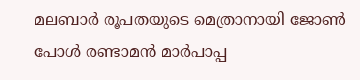മലബാര്‍ രൂപതയുടെ മെത്രാനായി ജോണ്‍ പോള്‍ രണ്ടാമന്‍ മാര്‍പാപ്പ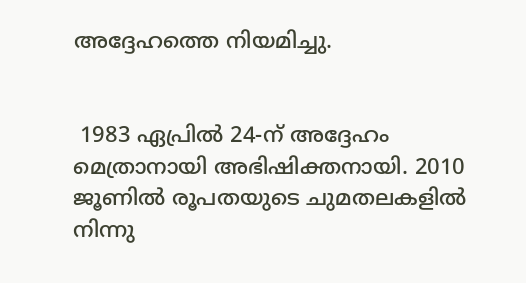അദ്ദേഹത്തെ നിയമിച്ചു.


 1983 ഏപ്രില്‍ 24-ന് അദ്ദേഹം മെത്രാനായി അഭിഷിക്തനായി. 2010 ജൂണില്‍ രൂപതയുടെ ചുമതലകളില്‍ നിന്നു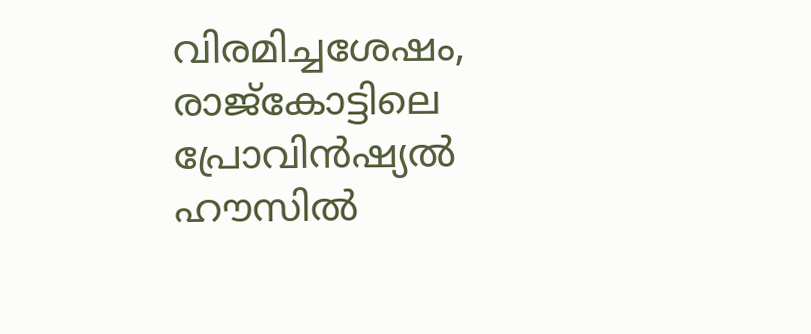വിരമിച്ചശേഷം, രാജ്‌കോട്ടിലെ പ്രോവിന്‍ഷ്യല്‍ ഹൗസില്‍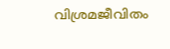വിശ്രമജീവിതം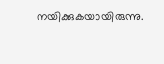നയിക്കുകയായിരുന്നു.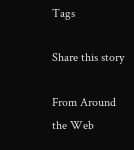Tags

Share this story

From Around the Web